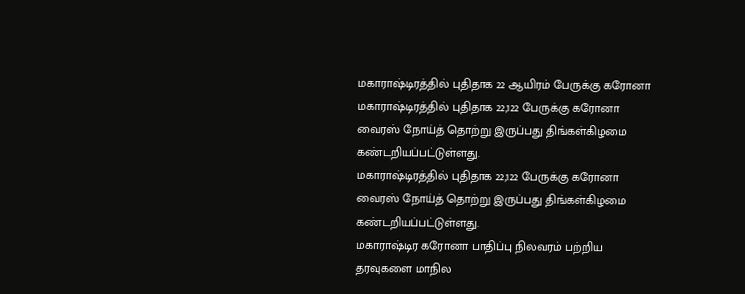மகாராஷ்டிரத்தில் புதிதாக 22 ஆயிரம் பேருக்கு கரோனா
மகாராஷ்டிரத்தில் புதிதாக 22,122 பேருக்கு கரோனா வைரஸ் நோய்த் தொற்று இருப்பது திங்கள்கிழமை கண்டறியப்பட்டுள்ளது.
மகாராஷ்டிரத்தில் புதிதாக 22,122 பேருக்கு கரோனா வைரஸ் நோய்த் தொற்று இருப்பது திங்கள்கிழமை கண்டறியப்பட்டுள்ளது.
மகாராஷ்டிர கரோனா பாதிப்பு நிலவரம் பற்றிய தரவுகளை மாநில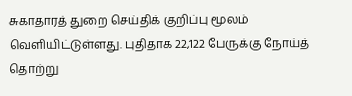சுகாதாரத் துறை செய்திக் குறிப்பு மூலம் வெளியிட்டுள்ளது. புதிதாக 22,122 பேருக்கு நோய்த் தொற்று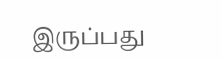இருப்பது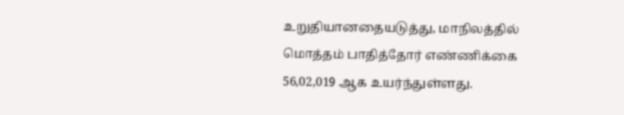உறுதியானதையடுத்து, மாநிலத்தில் மொத்தம் பாதித்தோர் எண்ணிக்கை 56,02,019 ஆக உயர்ந்துள்ளது.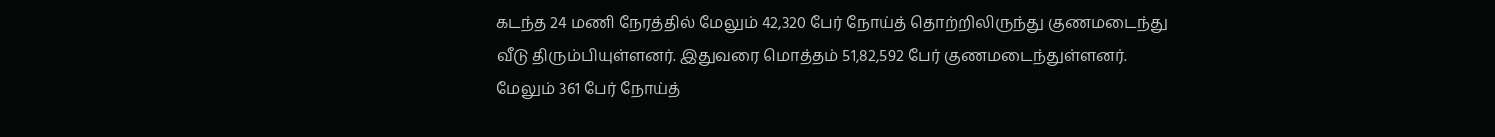கடந்த 24 மணி நேரத்தில் மேலும் 42,320 பேர் நோய்த் தொற்றிலிருந்து குணமடைந்து வீடு திரும்பியுள்ளனர். இதுவரை மொத்தம் 51,82,592 பேர் குணமடைந்துள்ளனர்.
மேலும் 361 பேர் நோய்த்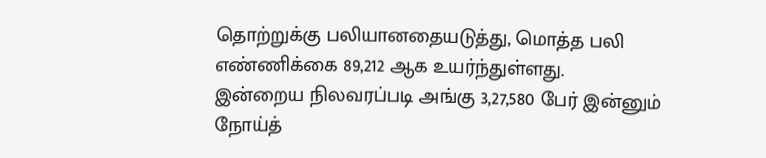தொற்றுக்கு பலியானதையடுத்து, மொத்த பலி எண்ணிக்கை 89,212 ஆக உயர்ந்துள்ளது.
இன்றைய நிலவரப்படி அங்கு 3,27,580 பேர் இன்னும் நோய்த்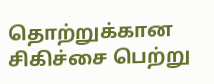தொற்றுக்கான சிகிச்சை பெற்று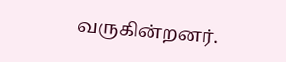வருகின்றனர்.